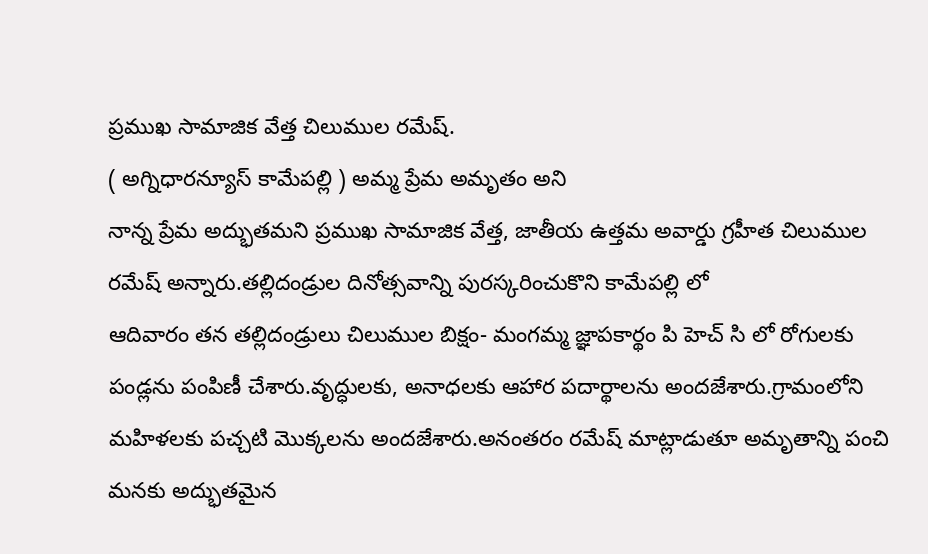ప్రముఖ సామాజిక వేత్త చిలుముల రమేష్.
( అగ్నిధారన్యూస్ కామేపల్లి ) అమ్మ ప్రేమ అమృతం అని
నాన్న ప్రేమ అద్భుతమని ప్రముఖ సామాజిక వేత్త, జాతీయ ఉత్తమ అవార్డు గ్రహీత చిలుముల రమేష్ అన్నారు.తల్లిదండ్రుల దినోత్సవాన్ని పురస్కరించుకొని కామేపల్లి లో
ఆదివారం తన తల్లిదండ్రులు చిలుముల బిక్షం- మంగమ్మ జ్ఞాపకార్థం పి హెచ్ సి లో రోగులకు పండ్లను పంపిణీ చేశారు.వృద్ధులకు, అనాధలకు ఆహార పదార్థాలను అందజేశారు.గ్రామంలోని మహిళలకు పచ్చటి మొక్కలను అందజేశారు.అనంతరం రమేష్ మాట్లాడుతూ అమృతాన్ని పంచి మనకు అద్భుతమైన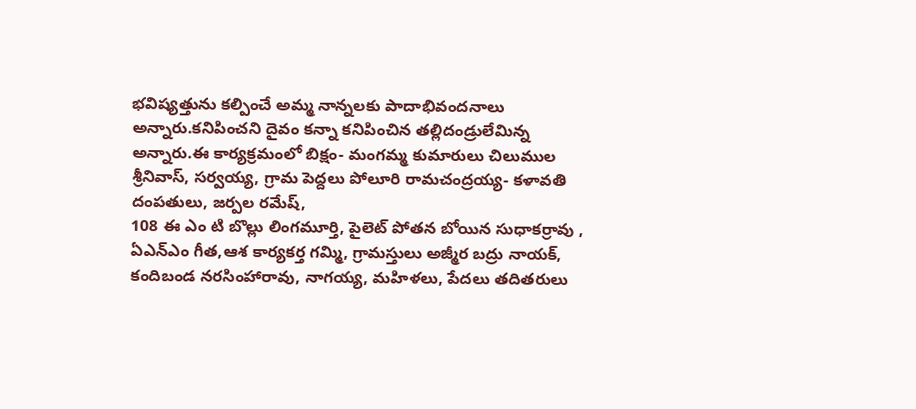భవిష్యత్తును కల్పించే అమ్మ నాన్నలకు పాదాభివందనాలు అన్నారు.కనిపించని దైవం కన్నా కనిపించిన తల్లిదండ్రులేమిన్న అన్నారు.ఈ కార్యక్రమంలో బిక్షం- మంగమ్మ కుమారులు చిలుముల శ్రీనివాస్, సర్వయ్య, గ్రామ పెద్దలు పోలూరి రామచంద్రయ్య- కళావతి దంపతులు, జర్పల రమేష్,
108 ఈ ఎం టి బొల్లు లింగమూర్తి, పైలెట్ పోతన బోయిన సుధాకర్రావు , ఏఎన్ఎం గీత,ఆశ కార్యకర్త గమ్మి, గ్రామస్తులు అజ్మీర బద్రు నాయక్, కందిబండ నరసింహారావు, నాగయ్య, మహిళలు, పేదలు తదితరులు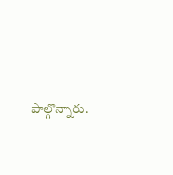పాల్గొన్నారు.